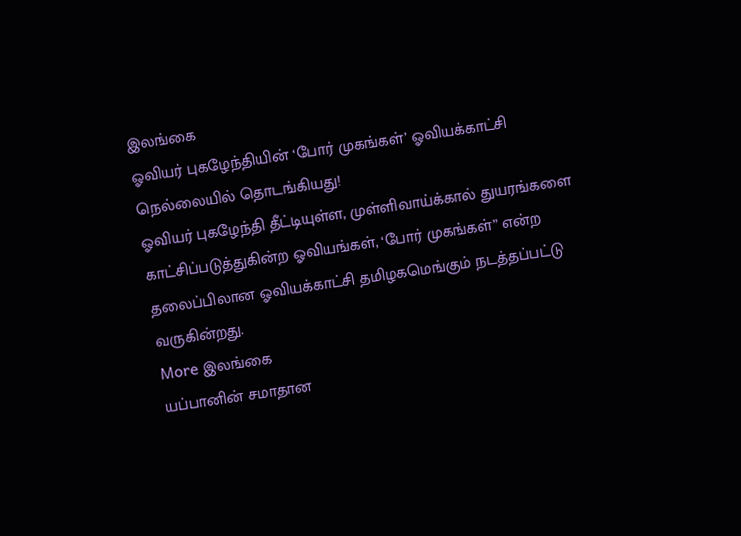இலங்கை
ஓவியர் புகழேந்தியின் ‘போர் முகங்கள்’ ஓவியக்காட்சி நெல்லையில் தொடங்கியது!
ஓவியர் புகழேந்தி தீட்டியுள்ள, முள்ளிவாய்க்கால் துயரங்களை காட்சிப்படுத்துகின்ற ஓவியங்கள், ‘போர் முகங்கள்” என்ற தலைப்பிலான ஓவியக்காட்சி தமிழகமெங்கும் நடத்தப்பட்டு வருகின்றது.
More இலங்கை
யப்பானின் சமாதான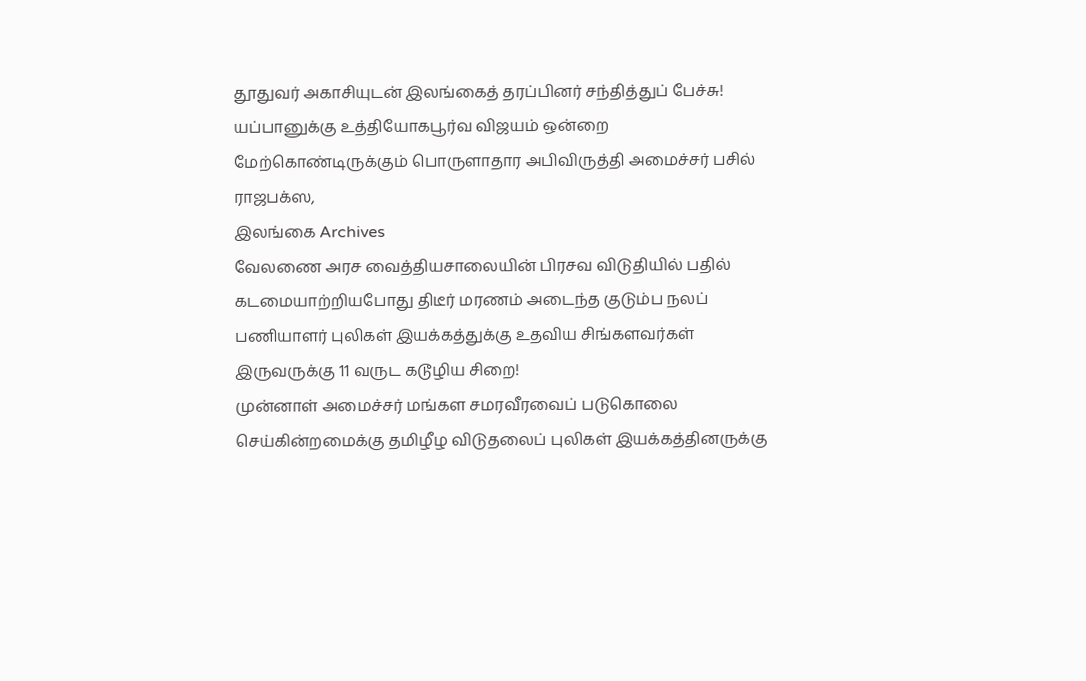தூதுவர் அகாசியுடன் இலங்கைத் தரப்பினர் சந்தித்துப் பேச்சு!
யப்பானுக்கு உத்தியோகபூர்வ விஜயம் ஒன்றை மேற்கொண்டிருக்கும் பொருளாதார அபிவிருத்தி அமைச்சர் பசில் ராஜபக்ஸ,
இலங்கை Archives
வேலணை அரச வைத்தியசாலையின் பிரசவ விடுதியில் பதில் கடமையாற்றியபோது திடீர் மரணம் அடைந்த குடும்ப நலப் பணியாளர் புலிகள் இயக்கத்துக்கு உதவிய சிங்களவர்கள் இருவருக்கு 11 வருட கடூழிய சிறை!
முன்னாள் அமைச்சர் மங்கள சமரவீரவைப் படுகொலை செய்கின்றமைக்கு தமிழீழ விடுதலைப் புலிகள் இயக்கத்தினருக்கு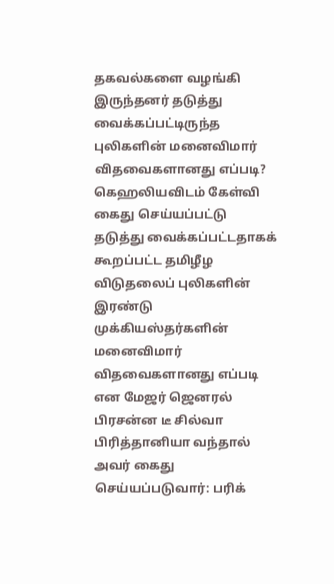தகவல்களை வழங்கி இருந்தனர் தடுத்து வைக்கப்பட்டிருந்த புலிகளின் மனைவிமார் விதவைகளானது எப்படி? கெஹலியவிடம் கேள்வி
கைது செய்யப்பட்டு தடுத்து வைக்கப்பட்டதாகக் கூறப்பட்ட தமிழீழ விடுதலைப் புலிகளின் இரண்டு முக்கியஸ்தர்களின் மனைவிமார் விதவைகளானது எப்படி என மேஜர் ஜெனரல் பிரசன்ன டீ சில்வா பிரித்தானியா வந்தால் அவர் கைது செய்யப்படுவார்: பரிக்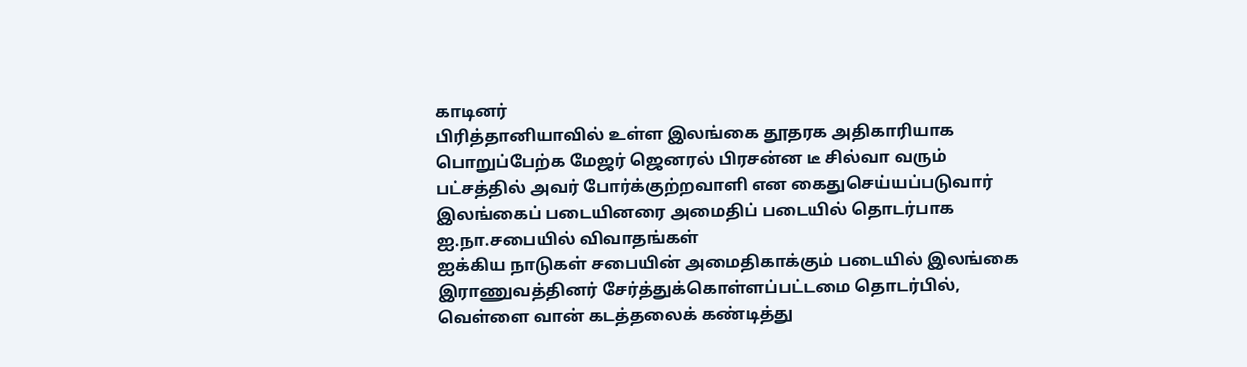காடினர்
பிரித்தானியாவில் உள்ள இலங்கை தூதரக அதிகாரியாக பொறுப்பேற்க மேஜர் ஜெனரல் பிரசன்ன டீ சில்வா வரும் பட்சத்தில் அவர் போர்க்குற்றவாளி என கைதுசெய்யப்படுவார் இலங்கைப் படையினரை அமைதிப் படையில் தொடர்பாக ஐ.நா.சபையில் விவாதங்கள்
ஐக்கிய நாடுகள் சபையின் அமைதிகாக்கும் படையில் இலங்கை இராணுவத்தினர் சேர்த்துக்கொள்ளப்பட்டமை தொடர்பில், வெள்ளை வான் கடத்தலைக் கண்டித்து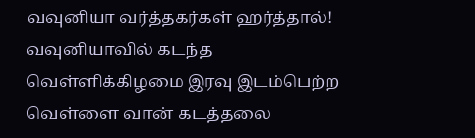வவுனியா வர்த்தகர்கள் ஹர்த்தால்!
வவுனியாவில் கடந்த வெள்ளிக்கிழமை இரவு இடம்பெற்ற வெள்ளை வான் கடத்தலை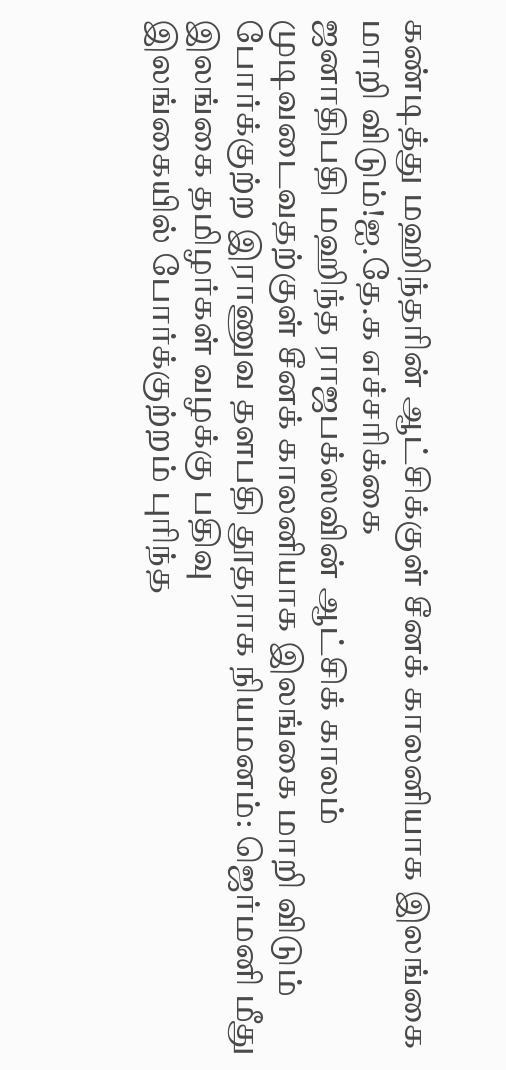கண்டித்து மஹிந்தரின் ஆட்சிக்குள் சீனக் காலனியாக இலங்கை மாறி விடும்!ஐ.தே.க எச்சரிக்கை
ஜனாதிபதி மஹிந்த ராஜபக்ஸவின் ஆட்சிக் காலம் முடிவடைவதற்குள் சீனக் காலனியாக இலங்கை மாறி விடும் போர்க்குற்ற இராணுவ தளபதி தூதராக நியமனம்: ஜெர்மனி மீது இலங்கை தமிழர்கள் வழக்கு பதிவு
இலங்கையில் போர்க்குற்றம் புரிந்த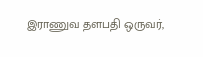இராணுவ தளபதி ஒருவர்,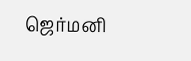ஜெர்மனி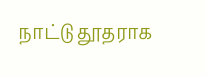நாட்டு தூதராக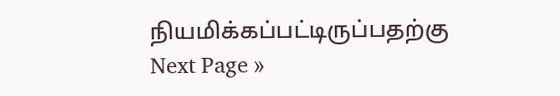நியமிக்கப்பட்டிருப்பதற்கு
Next Page »